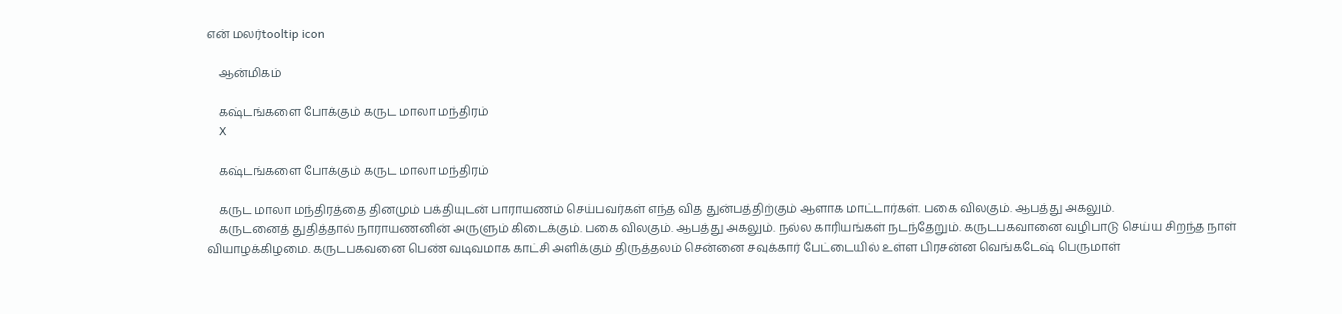என் மலர்tooltip icon

    ஆன்மிகம்

    கஷ்டங்களை போக்கும் கருட மாலா மந்திரம்
    X

    கஷ்டங்களை போக்கும் கருட மாலா மந்திரம்

    கருட மாலா மந்திரத்தை தினமும் பக்தியுடன் பாராயணம் செய்பவர்கள் எந்த வித துன்பத்திற்கும் ஆளாக மாட்டார்கள். பகை விலகும். ஆபத்து அகலும்.
    கருடனைத் துதித்தால் நாராயணனின் அருளும் கிடைக்கும். பகை விலகும். ஆபத்து அகலும். நல்ல காரியங்கள் நடந்தேறும். கருடபகவானை வழிபாடு செய்ய சிறந்த நாள் வியாழக்கிழமை. கருடபகவனை பெண் வடிவமாக காட்சி அளிக்கும் திருத்தலம் சென்னை சவுக்கார் பேட்டையில் உள்ள பிரசன்ன வெங்கடேஷ் பெருமாள்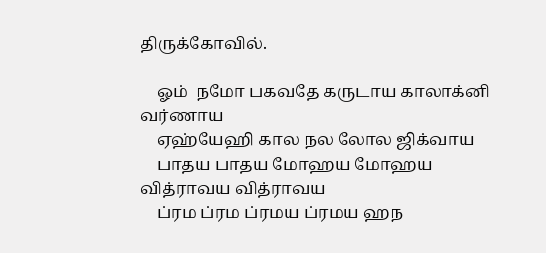திருக்கோவில்.

    ஓம்  நமோ பகவதே கருடாய காலாக்னி வர்ணாய
    ஏஹ்யேஹி கால நல லோல ஜிக்வாய
    பாதய பாதய மோஹய மோஹய வித்ராவய வித்ராவய
    ப்ரம ப்ரம ப்ரமய ப்ரமய ஹந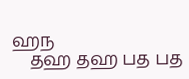ஹந
    தஹ தஹ பத பத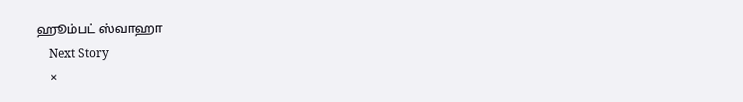ஹூம்பட் ஸ்வாஹா
    Next Story
    ×